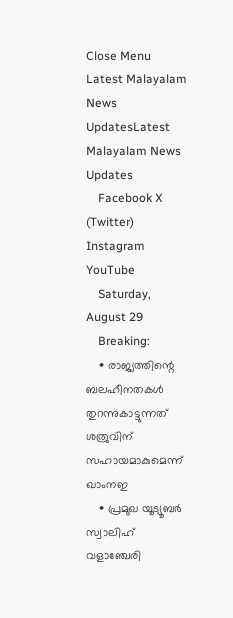Close Menu
Latest Malayalam News UpdatesLatest Malayalam News Updates
    Facebook X (Twitter) Instagram YouTube
    Saturday, August 29
    Breaking:
    • രാജ്യത്തിന്റെ ബലഹീനതകള്‍ തുറന്നുകാട്ടുന്നത് ശത്രുവിന് സഹായമാകുമെന്ന് ഖാംനഇ
    • പ്രമുഖ യൂട്യൂബര്‍ സ്വാലിഹ് വളാഞ്ചേരി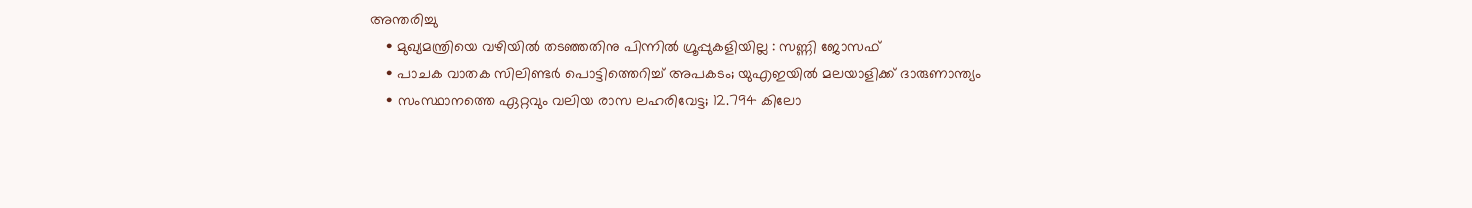അന്തരിച്ചു
    • മുഖ്യമന്ത്രിയെ വഴിയില്‍ തടഞ്ഞതിനു പിന്നില്‍ ഗ്രൂപ്പുകളിയില്ല : സണ്ണി ജോസഫ്
    • പാചക വാതക സിലിണ്ടര്‍ പൊട്ടിത്തെറിച്ച് അപകടം; യുഎഇയില്‍ മലയാളിക്ക് ദാരുണാന്ത്യം
    • സംസ്ഥാനത്തെ ഏറ്റവും വലിയ രാസ ലഹരിവേട്ട; 12.794 കിലോ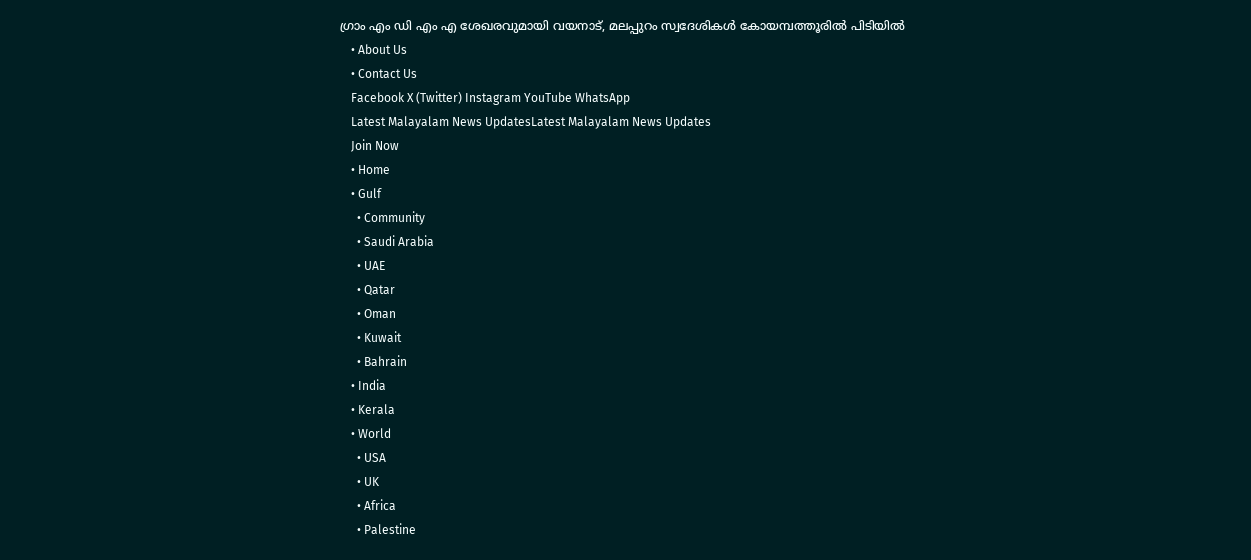ഗ്രാം എം ഡി എം എ ശേഖരവുമായി വയനാട്, മലപ്പുറം സ്വദേശികള്‍ കോയമ്പത്തൂരില്‍ പിടിയില്‍
    • About Us
    • Contact Us
    Facebook X (Twitter) Instagram YouTube WhatsApp
    Latest Malayalam News UpdatesLatest Malayalam News Updates
    Join Now
    • Home
    • Gulf
      • Community
      • Saudi Arabia
      • UAE
      • Qatar
      • Oman
      • Kuwait
      • Bahrain
    • India
    • Kerala
    • World
      • USA
      • UK
      • Africa
      • Palestine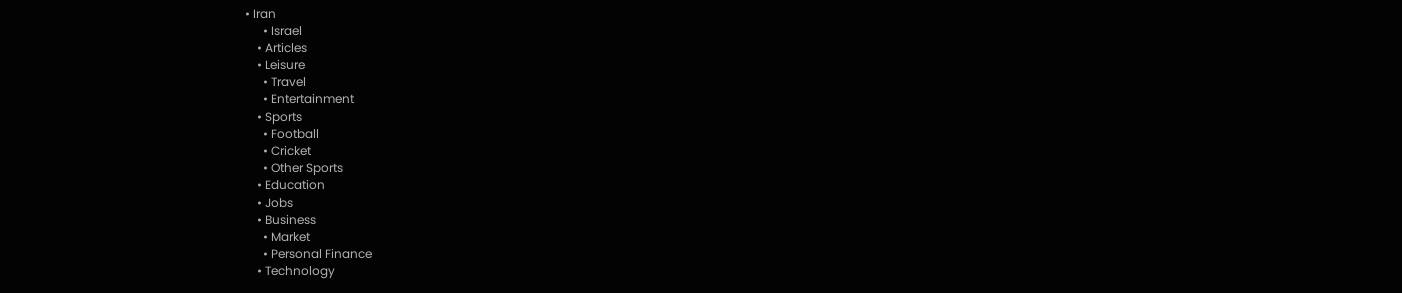• Iran
      • Israel
    • Articles
    • Leisure
      • Travel
      • Entertainment
    • Sports
      • Football
      • Cricket
      • Other Sports
    • Education
    • Jobs
    • Business
      • Market
      • Personal Finance
    • Technology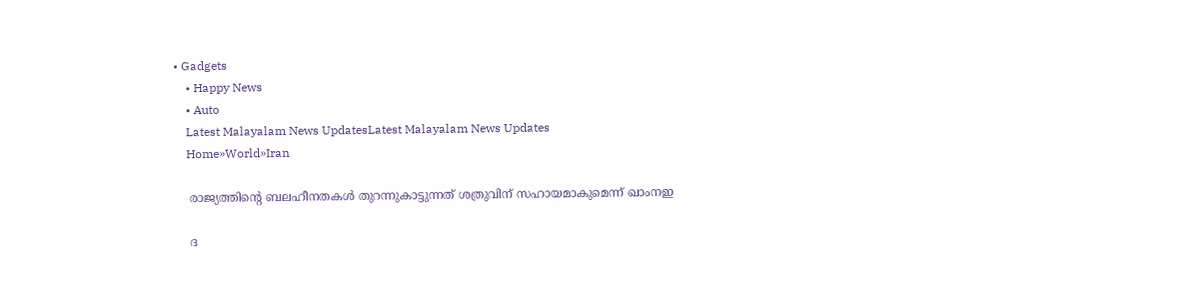• Gadgets
    • Happy News
    • Auto
    Latest Malayalam News UpdatesLatest Malayalam News Updates
    Home»World»Iran

    രാജ്യത്തിന്റെ ബലഹീനതകള്‍ തുറന്നുകാട്ടുന്നത് ശത്രുവിന് സഹായമാകുമെന്ന് ഖാംനഇ

    ദ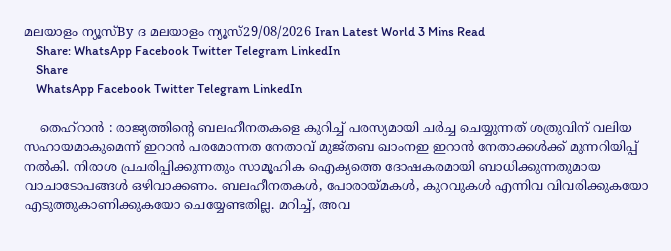മലയാളം ന്യൂസ്By ദ മലയാളം ന്യൂസ്29/08/2026 Iran Latest World 3 Mins Read
    Share: WhatsApp Facebook Twitter Telegram LinkedIn
    Share
    WhatsApp Facebook Twitter Telegram LinkedIn

    തെഹ്റാന്‍ : രാജ്യത്തിന്റെ ബലഹീനതകളെ കുറിച്ച് പരസ്യമായി ചര്‍ച്ച ചെയ്യുന്നത് ശത്രുവിന് വലിയ സഹായമാകുമെന്ന് ഇറാന്‍ പരമോന്നത നേതാവ് മുജ്തബ ഖാംനഇ ഇറാന്‍ നേതാക്കള്‍ക്ക് മുന്നറിയിപ്പ് നല്‍കി. നിരാശ പ്രചരിപ്പിക്കുന്നതും സാമൂഹിക ഐക്യത്തെ ദോഷകരമായി ബാധിക്കുന്നതുമായ വാചാടോപങ്ങള്‍ ഒഴിവാക്കണം. ബലഹീനതകള്‍, പോരായ്മകള്‍, കുറവുകള്‍ എന്നിവ വിവരിക്കുകയോ എടുത്തുകാണിക്കുകയോ ചെയ്യേണ്ടതില്ല. മറിച്ച്, അവ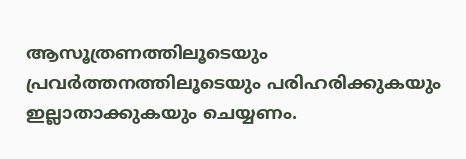ആസൂത്രണത്തിലൂടെയും പ്രവര്‍ത്തനത്തിലൂടെയും പരിഹരിക്കുകയും ഇല്ലാതാക്കുകയും ചെയ്യണം.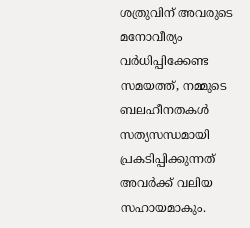ശത്രുവിന് അവരുടെ മനോവീര്യം വര്‍ധിപ്പിക്കേണ്ട സമയത്ത്, നമ്മുടെ ബലഹീനതകള്‍ സത്യസന്ധമായി പ്രകടിപ്പിക്കുന്നത് അവര്‍ക്ക് വലിയ സഹായമാകും.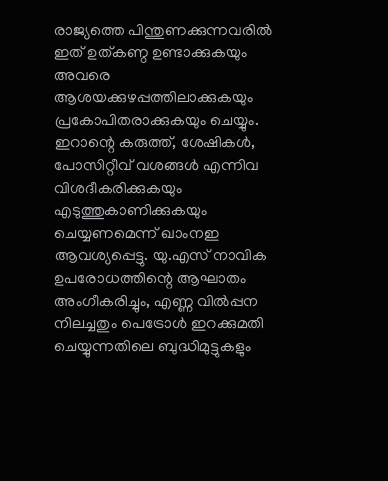രാജ്യത്തെ പിന്തുണക്കുന്നവരില്‍ ഇത് ഉത്കണ്ഠ ഉണ്ടാക്കുകയും അവരെ ആശയക്കുഴപ്പത്തിലാക്കുകയും പ്രകോപിതരാക്കുകയും ചെയ്യും. ഇറാന്റെ കരുത്ത്, ശേഷികള്‍, പോസിറ്റീവ് വശങ്ങള്‍ എന്നിവ വിശദീകരിക്കുകയും എടുത്തുകാണിക്കുകയും ചെയ്യണമെന്ന് ഖാംനഇ ആവശ്യപ്പെട്ടു. യു.എസ് നാവിക ഉപരോധത്തിന്റെ ആഘാതം അംഗീകരിച്ചും, എണ്ണ വില്‍പ്പന നിലച്ചതും പെട്രോള്‍ ഇറക്കുമതി ചെയ്യുന്നതിലെ ബുദ്ധിമുട്ടുകളും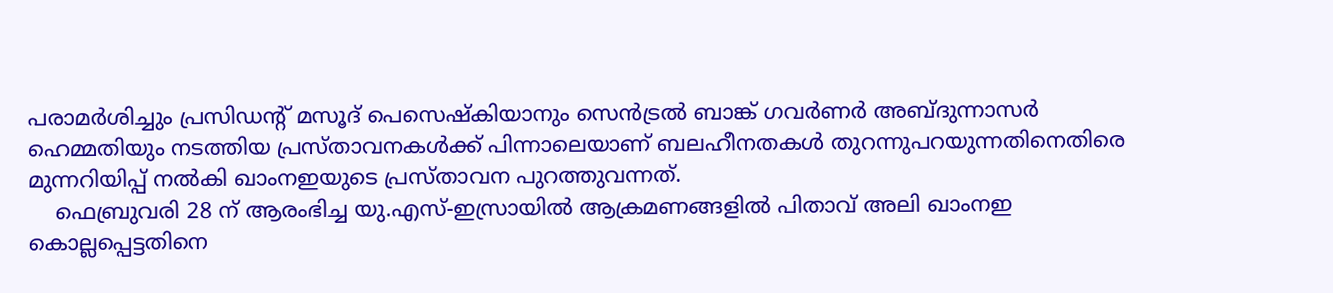പരാമര്‍ശിച്ചും പ്രസിഡന്റ് മസൂദ് പെസെഷ്‌കിയാനും സെന്‍ട്രല്‍ ബാങ്ക് ഗവര്‍ണര്‍ അബ്ദുന്നാസര്‍ ഹെമ്മതിയും നടത്തിയ പ്രസ്താവനകള്‍ക്ക് പിന്നാലെയാണ് ബലഹീനതകള്‍ തുറന്നുപറയുന്നതിനെതിരെ മുന്നറിയിപ്പ് നല്‍കി ഖാംനഇയുടെ പ്രസ്താവന പുറത്തുവന്നത്.
    ഫെബ്രുവരി 28 ന് ആരംഭിച്ച യു.എസ്-ഇസ്രായില്‍ ആക്രമണങ്ങളില്‍ പിതാവ് അലി ഖാംനഇ കൊല്ലപ്പെട്ടതിനെ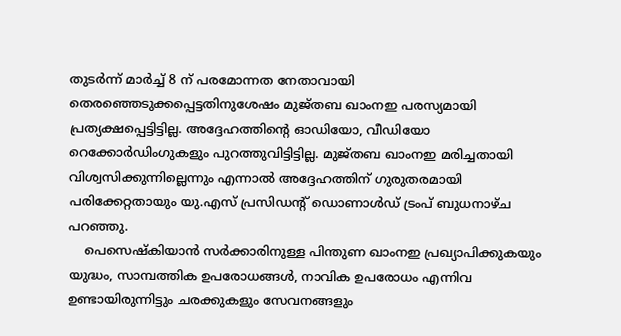തുടര്‍ന്ന് മാര്‍ച്ച് 8 ന് പരമോന്നത നേതാവായി തെരഞ്ഞെടുക്കപ്പെട്ടതിനുശേഷം മുജ്തബ ഖാംനഇ പരസ്യമായി പ്രത്യക്ഷപ്പെട്ടിട്ടില്ല. അദ്ദേഹത്തിന്റെ ഓഡിയോ, വീഡിയോ റെക്കോര്‍ഡിംഗുകളും പുറത്തുവിട്ടിട്ടില്ല. മുജ്തബ ഖാംനഇ മരിച്ചതായി വിശ്വസിക്കുന്നില്ലെന്നും എന്നാല്‍ അദ്ദേഹത്തിന് ഗുരുതരമായി പരിക്കേറ്റതായും യു.എസ് പ്രസിഡന്റ് ഡൊണാള്‍ഡ് ട്രംപ് ബുധനാഴ്ച പറഞ്ഞു.
    പെസെഷ്‌കിയാന്‍ സര്‍ക്കാരിനുള്ള പിന്തുണ ഖാംനഇ പ്രഖ്യാപിക്കുകയും യുദ്ധം, സാമ്പത്തിക ഉപരോധങ്ങള്‍, നാവിക ഉപരോധം എന്നിവ ഉണ്ടായിരുന്നിട്ടും ചരക്കുകളും സേവനങ്ങളും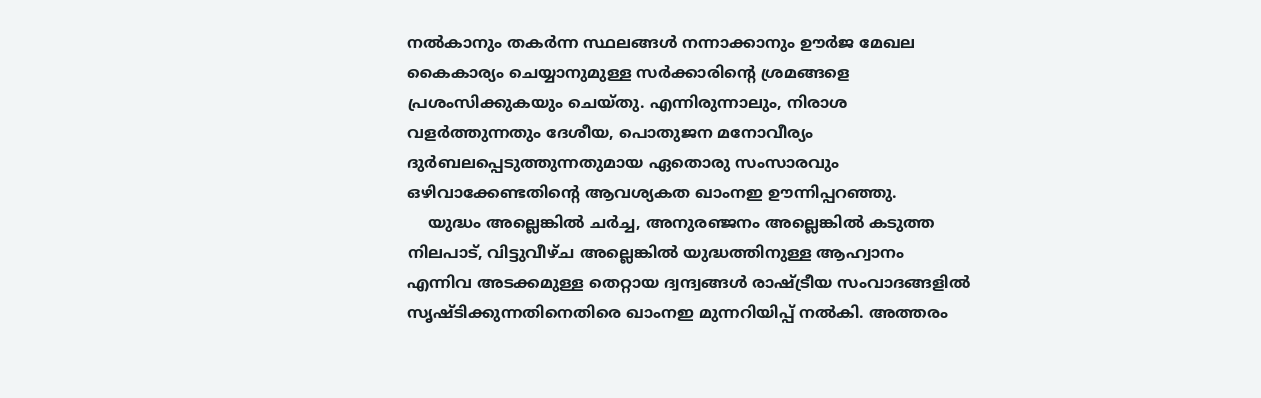നല്‍കാനും തകര്‍ന്ന സ്ഥലങ്ങള്‍ നന്നാക്കാനും ഊര്‍ജ മേഖല കൈകാര്യം ചെയ്യാനുമുള്ള സര്‍ക്കാരിന്റെ ശ്രമങ്ങളെ പ്രശംസിക്കുകയും ചെയ്തു. എന്നിരുന്നാലും, നിരാശ വളര്‍ത്തുന്നതും ദേശീയ, പൊതുജന മനോവീര്യം ദുര്‍ബലപ്പെടുത്തുന്നതുമായ ഏതൊരു സംസാരവും ഒഴിവാക്കേണ്ടതിന്റെ ആവശ്യകത ഖാംനഇ ഊന്നിപ്പറഞ്ഞു.
    യുദ്ധം അല്ലെങ്കില്‍ ചര്‍ച്ച, അനുരഞ്ജനം അല്ലെങ്കില്‍ കടുത്ത നിലപാട്, വിട്ടുവീഴ്ച അല്ലെങ്കില്‍ യുദ്ധത്തിനുള്ള ആഹ്വാനം എന്നിവ അടക്കമുള്ള തെറ്റായ ദ്വന്ദ്വങ്ങള്‍ രാഷ്ട്രീയ സംവാദങ്ങളില്‍ സൃഷ്ടിക്കുന്നതിനെതിരെ ഖാംനഇ മുന്നറിയിപ്പ് നല്‍കി. അത്തരം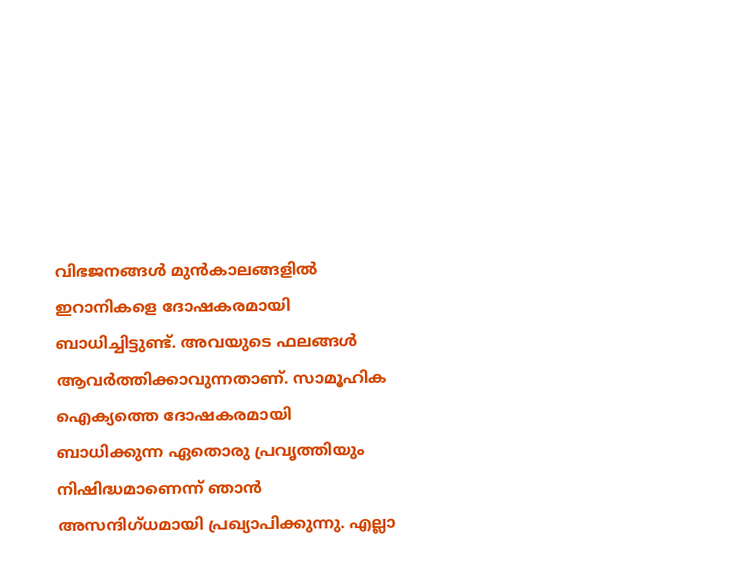വിഭജനങ്ങള്‍ മുന്‍കാലങ്ങളില്‍ ഇറാനികളെ ദോഷകരമായി ബാധിച്ചിട്ടുണ്ട്. അവയുടെ ഫലങ്ങള്‍ ആവര്‍ത്തിക്കാവുന്നതാണ്. സാമൂഹിക ഐക്യത്തെ ദോഷകരമായി ബാധിക്കുന്ന ഏതൊരു പ്രവൃത്തിയും നിഷിദ്ധമാണെന്ന് ഞാന്‍ അസന്ദിഗ്ധമായി പ്രഖ്യാപിക്കുന്നു. എല്ലാ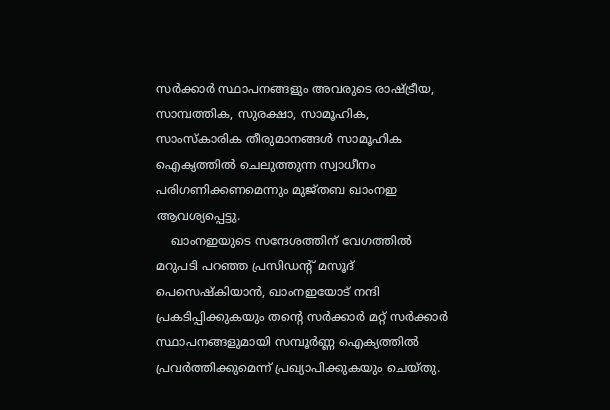സര്‍ക്കാര്‍ സ്ഥാപനങ്ങളും അവരുടെ രാഷ്ട്രീയ, സാമ്പത്തിക, സുരക്ഷാ, സാമൂഹിക, സാംസ്‌കാരിക തീരുമാനങ്ങള്‍ സാമൂഹിക ഐക്യത്തില്‍ ചെലുത്തുന്ന സ്വാധീനം പരിഗണിക്കണമെന്നും മുജ്തബ ഖാംനഇ ആവശ്യപ്പെട്ടു.
    ഖാംനഇയുടെ സന്ദേശത്തിന് വേഗത്തില്‍ മറുപടി പറഞ്ഞ പ്രസിഡന്റ് മസൂദ് പെസെഷ്‌കിയാന്‍, ഖാംനഇയോട് നന്ദി പ്രകടിപ്പിക്കുകയും തന്റെ സര്‍ക്കാര്‍ മറ്റ് സര്‍ക്കാര്‍ സ്ഥാപനങ്ങളുമായി സമ്പൂര്‍ണ്ണ ഐക്യത്തില്‍ പ്രവര്‍ത്തിക്കുമെന്ന് പ്രഖ്യാപിക്കുകയും ചെയ്തു.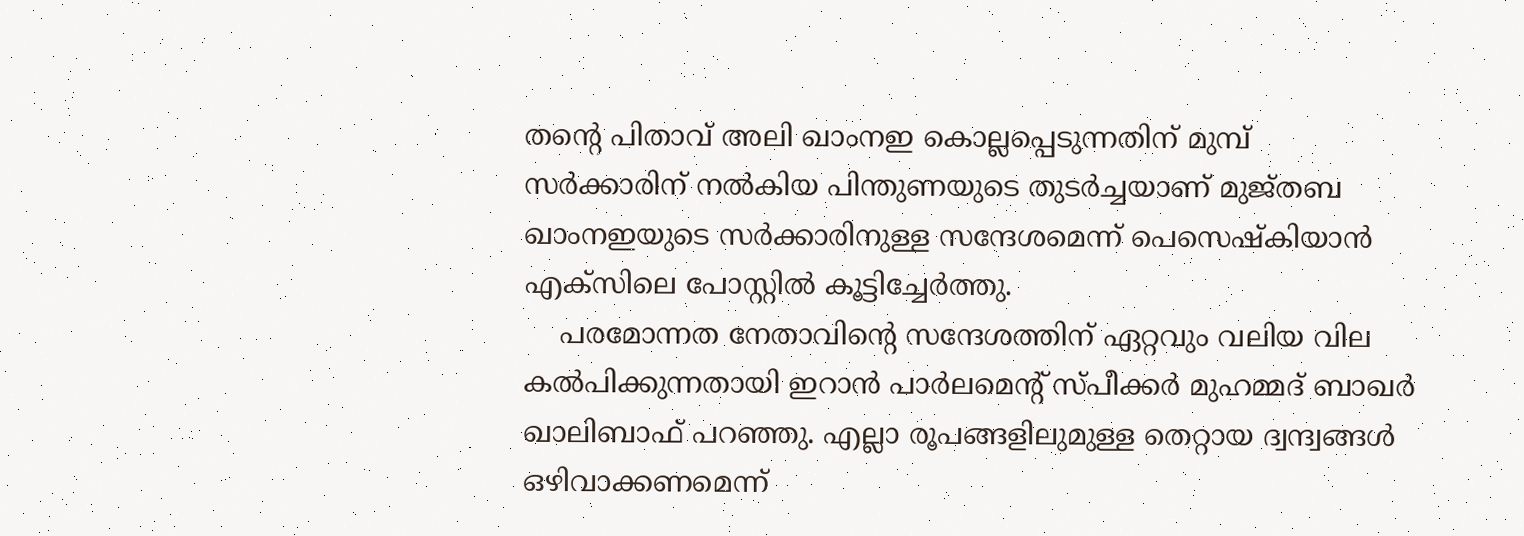തന്റെ പിതാവ് അലി ഖാംനഇ കൊല്ലപ്പെടുന്നതിന് മുമ്പ് സര്‍ക്കാരിന് നല്‍കിയ പിന്തുണയുടെ തുടര്‍ച്ചയാണ് മുജ്തബ ഖാംനഇയുടെ സര്‍ക്കാരിനുള്ള സന്ദേശമെന്ന് പെസെഷ്‌കിയാന്‍ എക്സിലെ പോസ്റ്റില്‍ കൂട്ടിച്ചേര്‍ത്തു.
    പരമോന്നത നേതാവിന്റെ സന്ദേശത്തിന് ഏറ്റവും വലിയ വില കല്‍പിക്കുന്നതായി ഇറാന്‍ പാര്‍ലമെന്റ് സ്പീക്കര്‍ മുഹമ്മദ് ബാഖര്‍ ഖാലിബാഫ് പറഞ്ഞു. എല്ലാ രൂപങ്ങളിലുമുള്ള തെറ്റായ ദ്വന്ദ്വങ്ങള്‍ ഒഴിവാക്കണമെന്ന്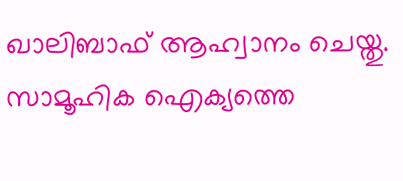ഖാലിബാഫ് ആഹ്വാനം ചെയ്തു. സാമൂഹിക ഐക്യത്തെ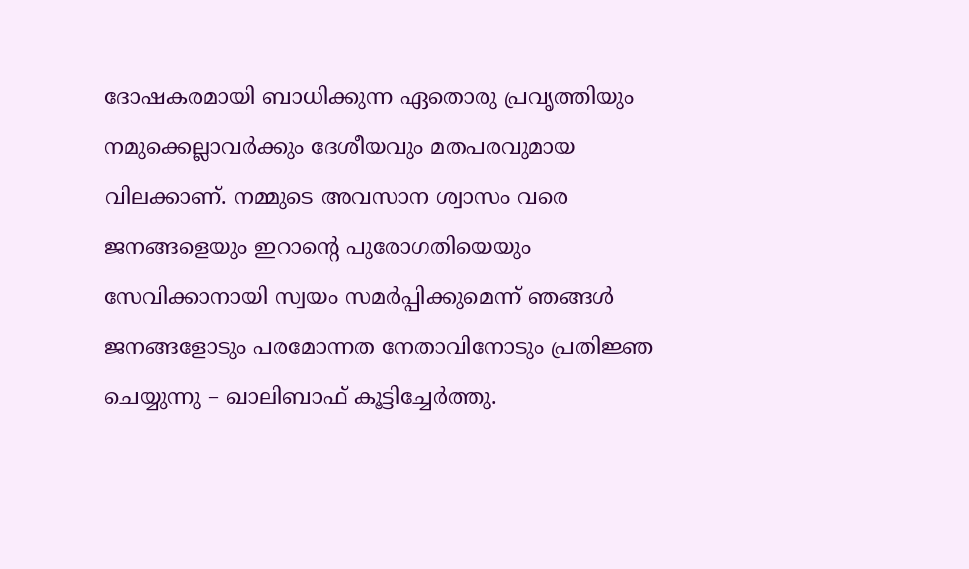ദോഷകരമായി ബാധിക്കുന്ന ഏതൊരു പ്രവൃത്തിയും നമുക്കെല്ലാവര്‍ക്കും ദേശീയവും മതപരവുമായ വിലക്കാണ്. നമ്മുടെ അവസാന ശ്വാസം വരെ ജനങ്ങളെയും ഇറാന്റെ പുരോഗതിയെയും സേവിക്കാനായി സ്വയം സമര്‍പ്പിക്കുമെന്ന് ഞങ്ങള്‍ ജനങ്ങളോടും പരമോന്നത നേതാവിനോടും പ്രതിജ്ഞ ചെയ്യുന്നു – ഖാലിബാഫ് കൂട്ടിച്ചേര്‍ത്തു.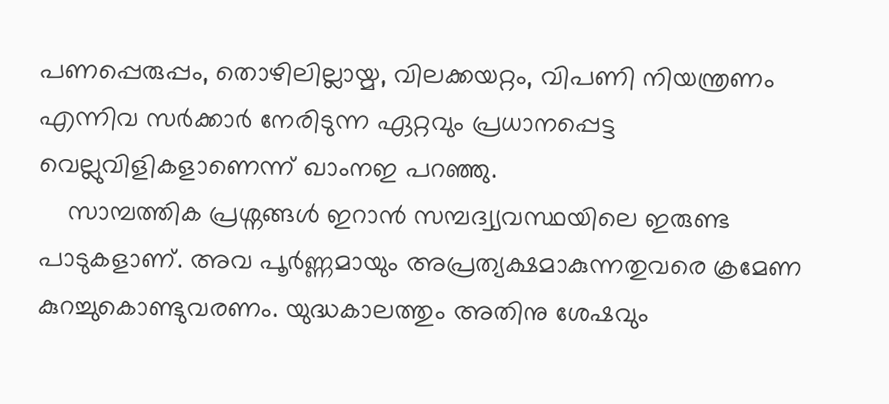പണപ്പെരുപ്പം, തൊഴിലില്ലായ്മ, വിലക്കയറ്റം, വിപണി നിയന്ത്രണം എന്നിവ സര്‍ക്കാര്‍ നേരിടുന്ന ഏറ്റവും പ്രധാനപ്പെട്ട വെല്ലുവിളികളാണെന്ന് ഖാംനഇ പറഞ്ഞു.
    സാമ്പത്തിക പ്രശ്നങ്ങള്‍ ഇറാന്‍ സമ്പദ്വ്യവസ്ഥയിലെ ഇരുണ്ട പാടുകളാണ്. അവ പൂര്‍ണ്ണമായും അപ്രത്യക്ഷമാകുന്നതുവരെ ക്രമേണ കുറച്ചുകൊണ്ടുവരണം. യുദ്ധകാലത്തും അതിനു ശേഷവും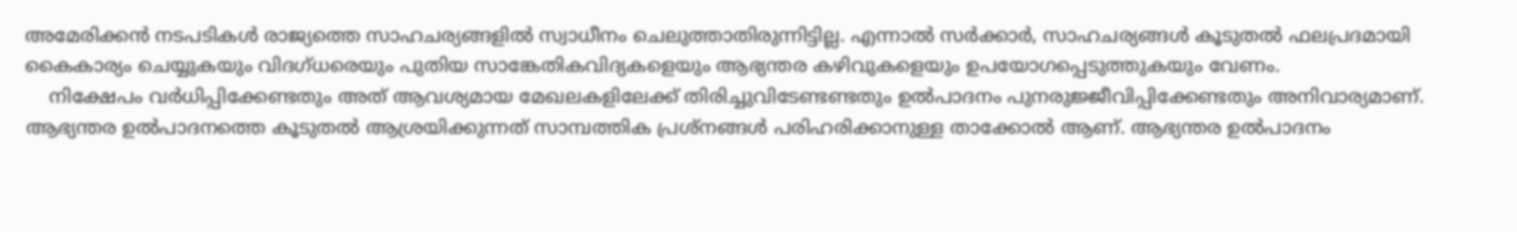അമേരിക്കന്‍ നടപടികള്‍ രാജ്യത്തെ സാഹചര്യങ്ങളില്‍ സ്വാധീനം ചെലുത്താതിരുന്നിട്ടില്ല. എന്നാല്‍ സര്‍ക്കാര്‍, സാഹചര്യങ്ങള്‍ കൂടുതല്‍ ഫലപ്രദമായി കൈകാര്യം ചെയ്യുകയും വിദഗ്ധരെയും പുതിയ സാങ്കേതികവിദ്യകളെയും ആഭ്യന്തര കഴിവുകളെയും ഉപയോഗപ്പെടുത്തുകയും വേണം.
    നിക്ഷേപം വര്‍ധിപ്പിക്കേണ്ടതും അത് ആവശ്യമായ മേഖലകളിലേക്ക് തിരിച്ചുവിടേണ്ടണ്ടതും ഉല്‍പാദനം പുനരുജ്ജീവിപ്പിക്കേണ്ടതും അനിവാര്യമാണ്. ആഭ്യന്തര ഉല്‍പാദനത്തെ കൂടുതല്‍ ആശ്രയിക്കുന്നത് സാമ്പത്തിക പ്രശ്നങ്ങള്‍ പരിഹരിക്കാനുള്ള താക്കോല്‍ ആണ്. ആഭ്യന്തര ഉല്‍പാദനം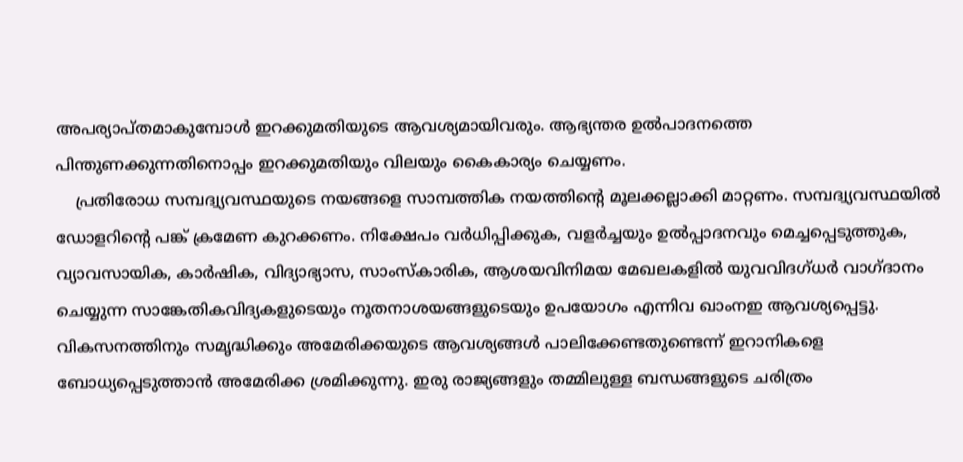അപര്യാപ്തമാകുമ്പോള്‍ ഇറക്കുമതിയുടെ ആവശ്യമായിവരും. ആഭ്യന്തര ഉല്‍പാദനത്തെ പിന്തുണക്കുന്നതിനൊപ്പം ഇറക്കുമതിയും വിലയും കൈകാര്യം ചെയ്യണം.
    പ്രതിരോധ സമ്പദ്വ്യവസ്ഥയുടെ നയങ്ങളെ സാമ്പത്തിക നയത്തിന്റെ മൂലക്കല്ലാക്കി മാറ്റണം. സമ്പദ്വ്യവസ്ഥയില്‍ ഡോളറിന്റെ പങ്ക് ക്രമേണ കുറക്കണം. നിക്ഷേപം വര്‍ധിപ്പിക്കുക, വളര്‍ച്ചയും ഉല്‍പ്പാദനവും മെച്ചപ്പെടുത്തുക, വ്യാവസായിക, കാര്‍ഷിക, വിദ്യാഭ്യാസ, സാംസ്‌കാരിക, ആശയവിനിമയ മേഖലകളില്‍ യുവവിദഗ്ധര്‍ വാഗ്ദാനം ചെയ്യുന്ന സാങ്കേതികവിദ്യകളുടെയും നൂതനാശയങ്ങളുടെയും ഉപയോഗം എന്നിവ ഖാംനഇ ആവശ്യപ്പെട്ടു. വികസനത്തിനും സമൃദ്ധിക്കും അമേരിക്കയുടെ ആവശ്യങ്ങള്‍ പാലിക്കേണ്ടതുണ്ടെന്ന് ഇറാനികളെ ബോധ്യപ്പെടുത്താന്‍ അമേരിക്ക ശ്രമിക്കുന്നു. ഇരു രാജ്യങ്ങളും തമ്മിലുള്ള ബന്ധങ്ങളുടെ ചരിത്രം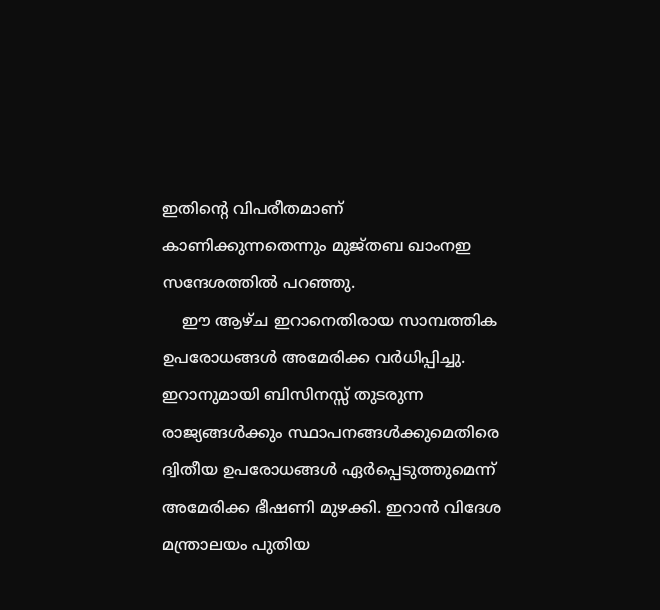ഇതിന്റെ വിപരീതമാണ് കാണിക്കുന്നതെന്നും മുജ്തബ ഖാംനഇ സന്ദേശത്തില്‍ പറഞ്ഞു.
    ഈ ആഴ്ച ഇറാനെതിരായ സാമ്പത്തിക ഉപരോധങ്ങള്‍ അമേരിക്ക വര്‍ധിപ്പിച്ചു. ഇറാനുമായി ബിസിനസ്സ് തുടരുന്ന രാജ്യങ്ങള്‍ക്കും സ്ഥാപനങ്ങള്‍ക്കുമെതിരെ ദ്വിതീയ ഉപരോധങ്ങള്‍ ഏര്‍പ്പെടുത്തുമെന്ന് അമേരിക്ക ഭീഷണി മുഴക്കി. ഇറാന്‍ വിദേശ മന്ത്രാലയം പുതിയ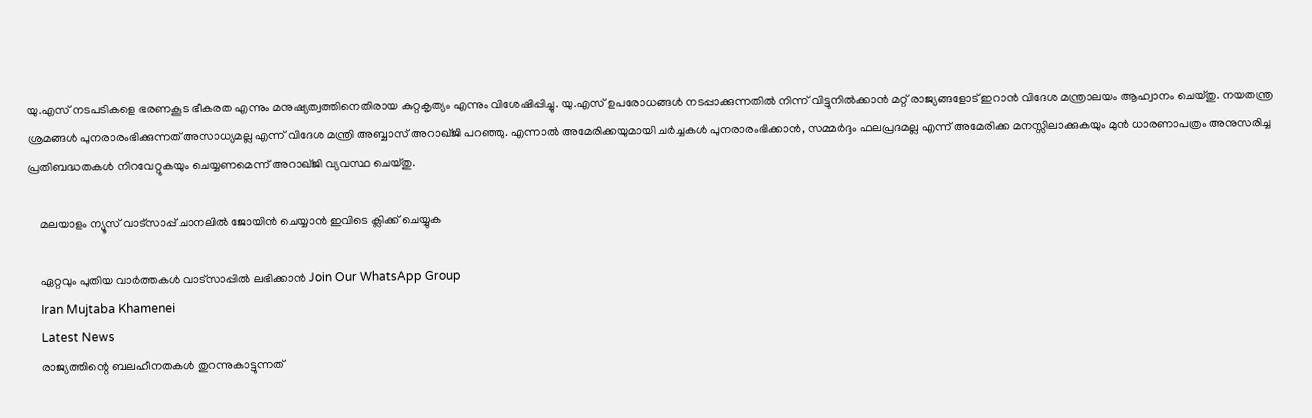യു.എസ് നടപടികളെ ഭരണകൂട ഭീകരത എന്നും മനുഷ്യത്വത്തിനെതിരായ കുറ്റകൃത്യം എന്നും വിശേഷിപ്പിച്ചു. യു.എസ് ഉപരോധങ്ങള്‍ നടപ്പാക്കുന്നതില്‍ നിന്ന് വിട്ടുനില്‍ക്കാന്‍ മറ്റ് രാജ്യങ്ങളോട് ഇറാന്‍ വിദേശ മന്ത്രാലയം ആഹ്വാനം ചെയ്തു. നയതന്ത്ര ശ്രമങ്ങള്‍ പുനരാരംഭിക്കുന്നത് അസാധ്യമല്ല എന്ന് വിദേശ മന്ത്രി അബ്ബാസ് അറാഖ്ജി പറഞ്ഞു. എന്നാല്‍ അമേരിക്കയുമായി ചര്‍ച്ചകള്‍ പുനരാരംഭിക്കാന്‍, സമ്മര്‍ദ്ദം ഫലപ്രദമല്ല എന്ന് അമേരിക്ക മനസ്സിലാക്കുകയും മുന്‍ ധാരണാപത്രം അനുസരിച്ച പ്രതിബദ്ധതകള്‍ നിറവേറ്റുകയും ചെയ്യണമെന്ന് അറാഖ്ജി വ്യവസ്ഥ ചെയ്തു.

    മലയാളം ന്യൂസ് വാട്സാപ്പ് ചാനലിൽ ജോയിൻ ചെയ്യാൻ ഇവിടെ ക്ലിക്ക് ചെയ്യുക

    ഏറ്റവും പുതിയ വാർത്തകൾ വാട്സാപ്പിൽ ലഭിക്കാൻ Join Our WhatsApp Group
    Iran Mujtaba Khamenei
    Latest News
    രാജ്യത്തിന്റെ ബലഹീനതകള്‍ തുറന്നുകാട്ടുന്നത്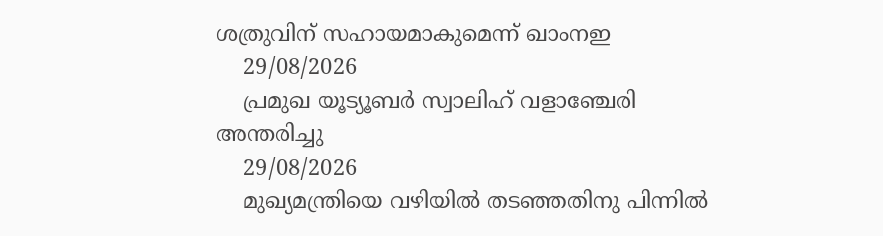ശത്രുവിന് സഹായമാകുമെന്ന് ഖാംനഇ
    29/08/2026
    പ്രമുഖ യൂട്യൂബര്‍ സ്വാലിഹ് വളാഞ്ചേരി അന്തരിച്ചു
    29/08/2026
    മുഖ്യമന്ത്രിയെ വഴിയില്‍ തടഞ്ഞതിനു പിന്നില്‍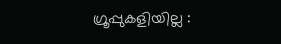ഗ്രൂപ്പുകളിയില്ല :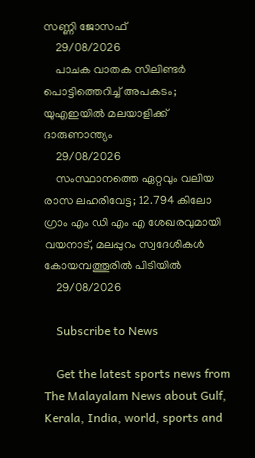സണ്ണി ജോസഫ്
    29/08/2026
    പാചക വാതക സിലിണ്ടര്‍ പൊട്ടിത്തെറിച്ച് അപകടം; യുഎഇയില്‍ മലയാളിക്ക് ദാരുണാന്ത്യം
    29/08/2026
    സംസ്ഥാനത്തെ ഏറ്റവും വലിയ രാസ ലഹരിവേട്ട; 12.794 കിലോ ഗ്രാം എം ഡി എം എ ശേഖരവുമായി വയനാട്, മലപ്പുറം സ്വദേശികള്‍ കോയമ്പത്തൂരില്‍ പിടിയില്‍
    29/08/2026

    Subscribe to News

    Get the latest sports news from The Malayalam News about Gulf, Kerala, India, world, sports and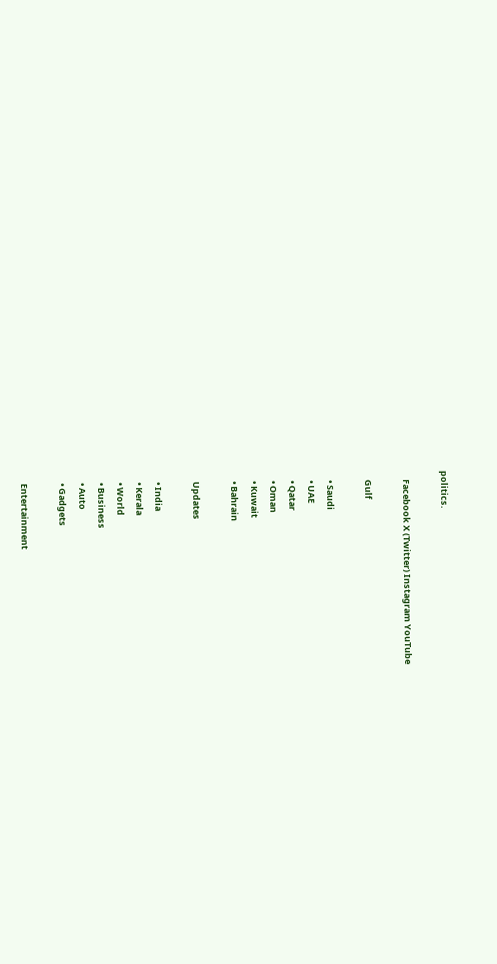politics.

    Facebook X (Twitter) Instagram YouTube

    Gulf

    • Saudi
    • UAE
    • Qatar
    • Oman
    • Kuwait
    • Bahrain

    Updates

    • India
    • Kerala
    • World
    • Business
    • Auto
    • Gadgets

    Entertainment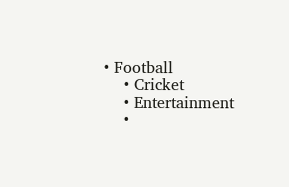• Football
    • Cricket
    • Entertainment
    •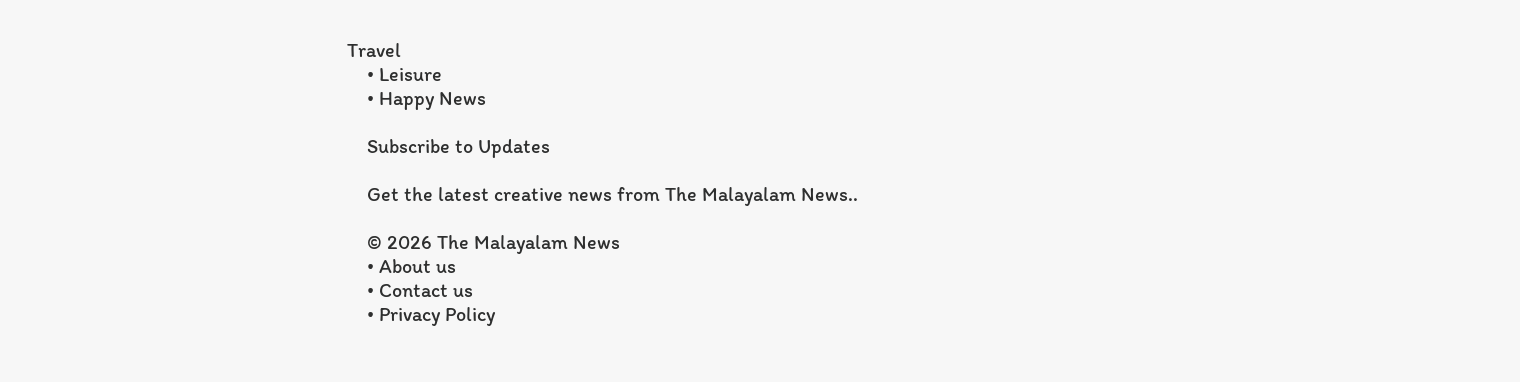Travel
    • Leisure
    • Happy News

    Subscribe to Updates

    Get the latest creative news from The Malayalam News..

    © 2026 The Malayalam News
    • About us
    • Contact us
    • Privacy Policy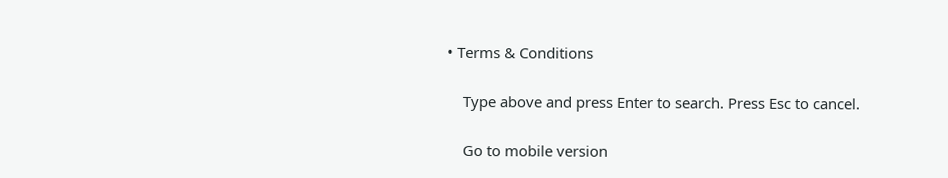• Terms & Conditions

    Type above and press Enter to search. Press Esc to cancel.

    Go to mobile version